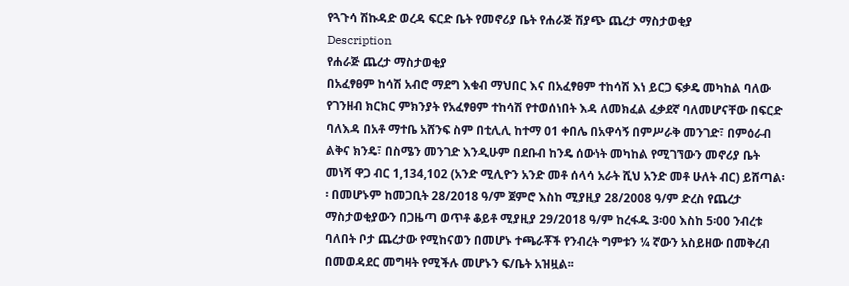የጓጉሳ ሽኩዳድ ወረዳ ፍርድ ቤት የመኖሪያ ቤት የሐራጅ ሽያጭ ጨረታ ማስታወቂያ
Description
የሐራጅ ጨረታ ማስታወቂያ
በአፈፃፀም ከሳሽ አብሮ ማደግ እቁብ ማህበር እና በአፈፃፀም ተከሳሽ እነ ይርጋ ፍቃዴ መካከል ባለው የገንዘብ ክርክር ምክንያት የአፈፃፀም ተከሳሽ የተወሰነበት እዳ ለመክፈል ፈቃደኛ ባለመሆናቸው በፍርድ ባለእዳ በአቶ ማተቤ አሸንፍ ስም በቲሊሊ ከተማ 01 ቀበሌ በአዋሳኝ በምሥራቅ መንገድ፣ በምዕራብ ልቅና ክንዴ፣ በስሜን መንገድ እንዲሁም በደቡብ ከንዴ ሰውነት መካከል የሚገኘውን መኖሪያ ቤት መነሻ ዋጋ ብር 1,134,102 (አንድ ሚሊዮን አንድ መቶ ሰላሳ አራት ሺህ አንድ መቶ ሁለት ብር) ይሸጣል፡፡ በመሆኑም ከመጋቢት 28/2018 ዓ/ም ጀምሮ እስከ ሚያዚያ 28/2008 ዓ/ም ድረስ የጨረታ ማስታወቂያውን በጋዜጣ ወጥቶ ቆይቶ ሚያዚያ 29/2018 ዓ/ም ከረፋዱ 3፡00 እስከ 5፡00 ንብረቱ ባለበት ቦታ ጨረታው የሚከናወን በመሆኑ ተጫራቾች የንብረት ግምቱን ¼ ኛውን አስይዘው በመቅረብ በመወዳደር መግዛት የሚችሉ መሆኑን ፍ/ቤት አዝዟል፡፡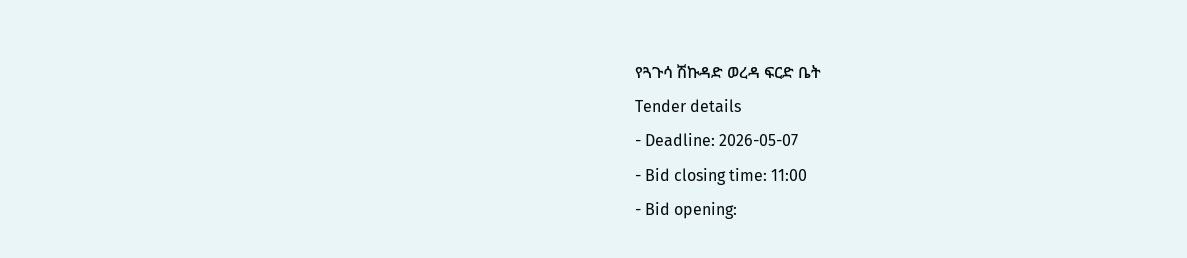የጓጉሳ ሽኩዳድ ወረዳ ፍርድ ቤት
Tender details
- Deadline: 2026-05-07
- Bid closing time: 11:00
- Bid opening: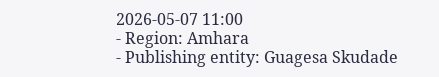2026-05-07 11:00
- Region: Amhara
- Publishing entity: Guagesa Skudade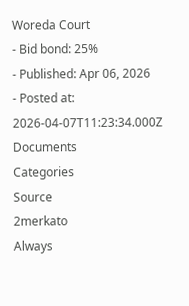Woreda Court
- Bid bond: 25%
- Published: Apr 06, 2026
- Posted at: 2026-04-07T11:23:34.000Z
Documents
Categories
Source
2merkato
Always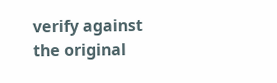verify against the original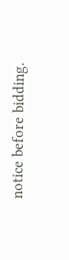notice before bidding.